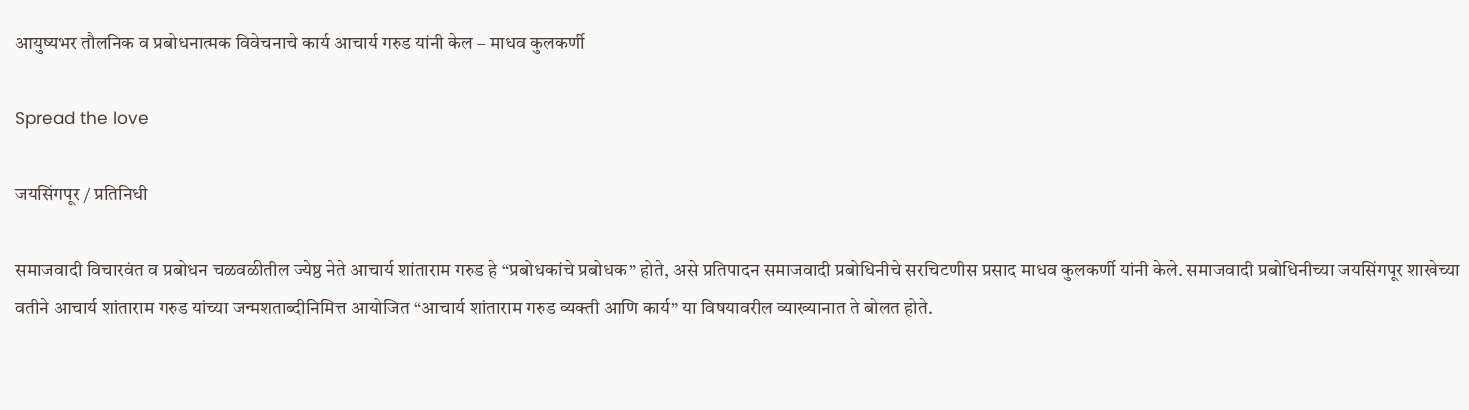आयुष्यभर तौलनिक व प्रबोधनात्मक विवेचनाचे कार्य आचार्य गरुड यांनी केल – माधव कुलकर्णी

Spread the love

जयसिंगपूर / प्रतिनिधी

समाजवादी विचारवंत व प्रबोधन चळवळीतील ज्येष्ठ नेते आचार्य शांताराम गरुड हे “प्रबोधकांचे प्रबोधक” होते, असे प्रतिपादन समाजवादी प्रबोधिनीचे सरचिटणीस प्रसाद माधव कुलकर्णी यांनी केले. समाजवादी प्रबोधिनीच्या जयसिंगपूर शाखेच्या वतीने आचार्य शांताराम गरुड यांच्या जन्मशताब्दीनिमित्त आयोजित “आचार्य शांताराम गरुड व्यक्ती आणि कार्य” या विषयावरील व्याख्यानात ते बोलत होते.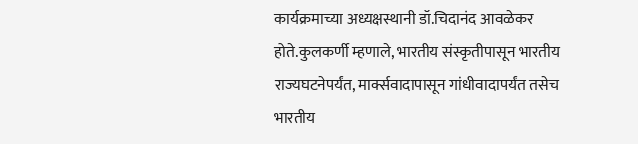कार्यक्रमाच्या अध्यक्षस्थानी डॉ.चिदानंद आवळेकर होते.कुलकर्णी म्हणाले, भारतीय संस्कृतीपासून भारतीय राज्यघटनेपर्यंत, मार्क्सवादापासून गांधीवादापर्यंत तसेच भारतीय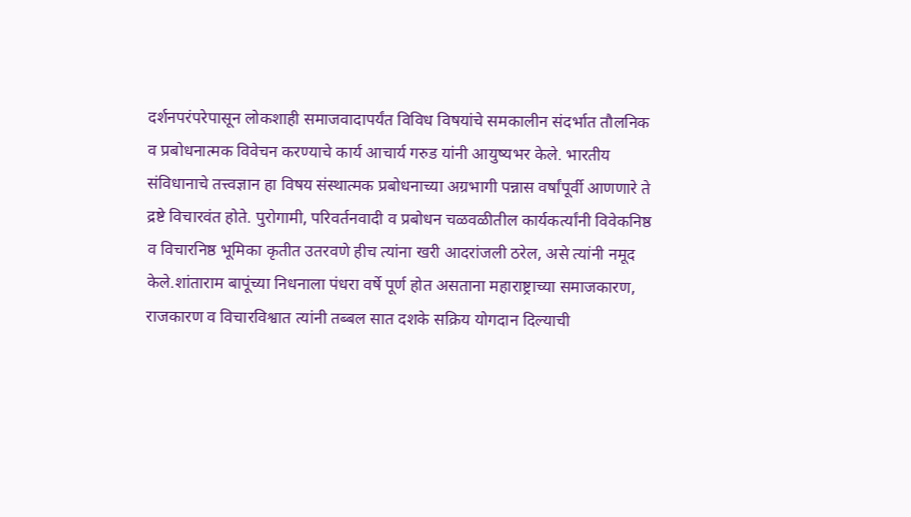दर्शनपरंपरेपासून लोकशाही समाजवादापर्यंत विविध विषयांचे समकालीन संदर्भात तौलनिक व प्रबोधनात्मक विवेचन करण्याचे कार्य आचार्य गरुड यांनी आयुष्यभर केले. भारतीय संविधानाचे तत्त्वज्ञान हा विषय संस्थात्मक प्रबोधनाच्या अग्रभागी पन्नास वर्षांपूर्वी आणणारे ते द्रष्टे विचारवंत होते. पुरोगामी, परिवर्तनवादी व प्रबोधन चळवळीतील कार्यकर्त्यांनी विवेकनिष्ठ व विचारनिष्ठ भूमिका कृतीत उतरवणे हीच त्यांना खरी आदरांजली ठरेल, असे त्यांनी नमूद केले.शांताराम बापूंच्या निधनाला पंधरा वर्षे पूर्ण होत असताना महाराष्ट्राच्या समाजकारण, राजकारण व विचारविश्वात त्यांनी तब्बल सात दशके सक्रिय योगदान दिल्याची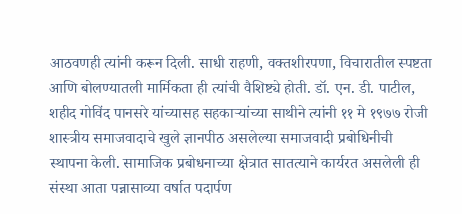आठवणही त्यांनी करून दिली. साधी राहणी, वक्तशीरपणा, विचारातील स्पष्टता आणि बोलण्यातली मार्मिकता ही त्यांची वैशिष्ट्ये होती. डॉ. एन. डी. पाटील, शहीद गोविंद पानसरे यांच्यासह सहकाऱ्यांच्या साथीने त्यांनी ११ मे १९७७ रोजी शास्त्रीय समाजवादाचे खुले ज्ञानपीठ असलेल्या समाजवादी प्रबोधिनीची स्थापना केली. सामाजिक प्रबोधनाच्या क्षेत्रात सातत्याने कार्यरत असलेली ही संस्था आता पन्नासाव्या वर्षात पदार्पण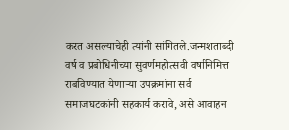करत असल्याचेही त्यांनी सांगितले.जन्मशताब्दी वर्ष व प्रबोधिनीच्या सुवर्णमहोत्सवी वर्षानिमित्त राबविण्यात येणाऱ्या उपक्रमांना सर्व समाजघटकांनी सहकार्य करावे, असे आवाहन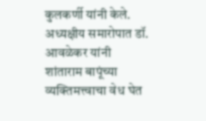कुलकर्णी यांनी केले. अध्यक्षीय समारोपात डॉ. आवळेकर यांनी शांताराम बापूंच्या व्यक्तिमत्त्वाचा वेध घेत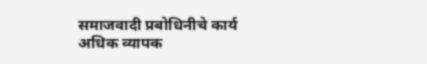समाजवादी प्रबोधिनीचे कार्य अधिक व्यापक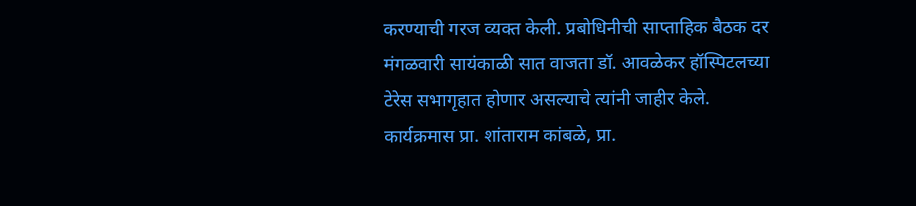करण्याची गरज व्यक्त केली. प्रबोधिनीची साप्ताहिक बैठक दर मंगळवारी सायंकाळी सात वाजता डॉ. आवळेकर हॉस्पिटलच्या टेरेस सभागृहात होणार असल्याचे त्यांनी जाहीर केले. कार्यक्रमास प्रा. शांताराम कांबळे, प्रा.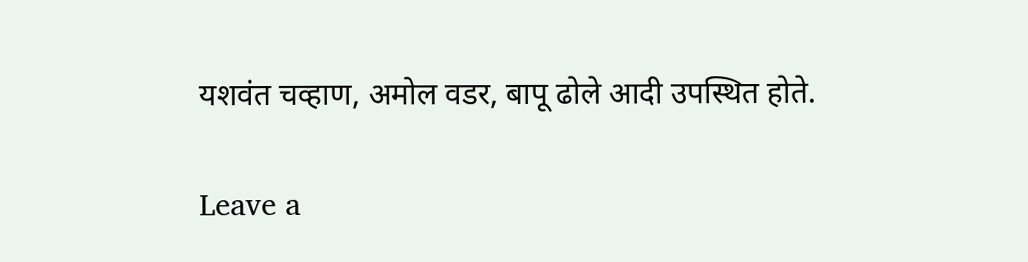यशवंत चव्हाण, अमोल वडर, बापू ढोले आदी उपस्थित होते.

Leave a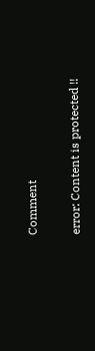Comment

error: Content is protected !!